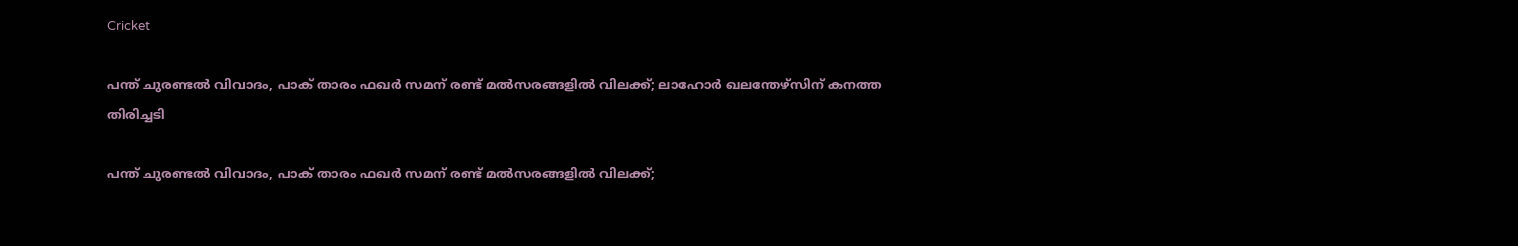Cricket

പന്ത് ചുരണ്ടല്‍ വിവാദം, പാക് താരം ഫഖര്‍ സമന് രണ്ട് മല്‍സരങ്ങളില്‍ വിലക്ക്; ലാഹോര്‍ ഖലന്തേഴ്‌സിന് കനത്ത തിരിച്ചടി

പന്ത് ചുരണ്ടല്‍ വിവാദം, പാക് താരം ഫഖര്‍ സമന് രണ്ട് മല്‍സരങ്ങളില്‍ വിലക്ക്;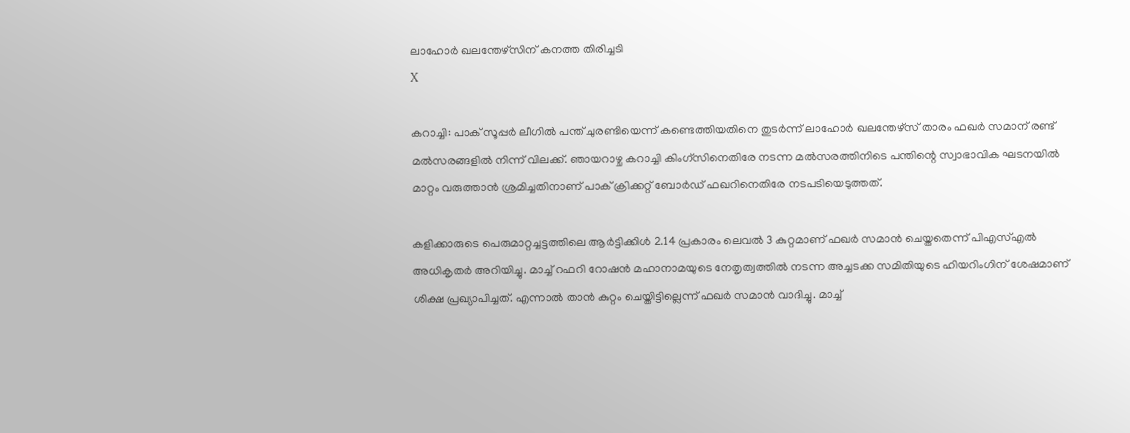ലാഹോര്‍ ഖലന്തേഴ്‌സിന് കനത്ത തിരിച്ചടി
X

കറാച്ചി: പാക് സൂപ്പര്‍ ലീഗില്‍ പന്ത് ചുരണ്ടിയെന്ന് കണ്ടെത്തിയതിനെ തുടര്‍ന്ന് ലാഹോര്‍ ഖലന്തേഴ്‌സ് താരം ഫഖര്‍ സമാന് രണ്ട് മല്‍സരങ്ങളില്‍ നിന്ന് വിലക്ക്. ഞായറാഴ്ച കറാച്ചി കിംഗ്‌സിനെതിരേ നടന്ന മല്‍സരത്തിനിടെ പന്തിന്റെ സ്വാഭാവിക ഘടനയില്‍ മാറ്റം വരുത്താന്‍ ശ്രമിച്ചതിനാണ് പാക് ക്രിക്കറ്റ് ബോര്‍ഡ് ഫഖറിനെതിരേ നടപടിയെടുത്തത്.

കളിക്കാരുടെ പെരുമാറ്റച്ചട്ടത്തിലെ ആര്‍ട്ടിക്കിള്‍ 2.14 പ്രകാരം ലെവല്‍ 3 കുറ്റമാണ് ഫഖര്‍ സമാന്‍ ചെയ്തതെന്ന് പിഎസ്എല്‍ അധികൃതര്‍ അറിയിച്ചു. മാച്ച് റഫറി റോഷന്‍ മഹാനാമയുടെ നേതൃത്വത്തില്‍ നടന്ന അച്ചടക്ക സമിതിയുടെ ഹിയറിംഗിന് ശേഷമാണ് ശിക്ഷ പ്രഖ്യാപിച്ചത്. എന്നാല്‍ താന്‍ കുറ്റം ചെയ്തിട്ടില്ലെന്ന് ഫഖര്‍ സമാന്‍ വാദിച്ചു. മാച്ച്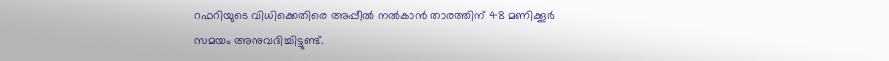റഫറിയുടെ വിധിക്കെതിരെ അപ്പീല്‍ നല്‍കാന്‍ താരത്തിന് 48 മണിക്കൂര്‍ സമയം അനുവദിച്ചിട്ടുണ്ട്.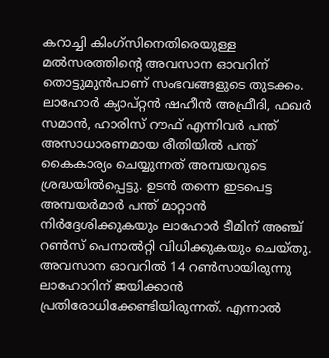കറാച്ചി കിംഗ്സിനെതിരെയുള്ള മല്‍സരത്തിന്റെ അവസാന ഓവറിന് തൊട്ടുമുന്‍പാണ് സംഭവങ്ങളുടെ തുടക്കം. ലാഹോര്‍ ക്യാപ്റ്റന്‍ ഷഹീന്‍ അഫ്രീദി, ഫഖര്‍ സമാന്‍, ഹാരിസ് റൗഫ് എന്നിവര്‍ പന്ത് അസാധാരണമായ രീതിയില്‍ പന്ത് കൈകാര്യം ചെയ്യുന്നത് അമ്പയറുടെ ശ്രദ്ധയില്‍പ്പെട്ടു. ഉടന്‍ തന്നെ ഇടപെട്ട അമ്പയര്‍മാര്‍ പന്ത് മാറ്റാന്‍ നിര്‍ദ്ദേശിക്കുകയും ലാഹോര്‍ ടീമിന് അഞ്ച് റണ്‍സ് പെനാല്‍റ്റി വിധിക്കുകയും ചെയ്തു. അവസാന ഓവറില്‍ 14 റണ്‍സായിരുന്നു ലാഹോറിന് ജയിക്കാന്‍ പ്രതിരോധിക്കേണ്ടിയിരുന്നത്. എന്നാല്‍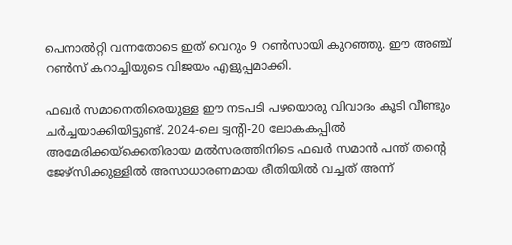പെനാല്‍റ്റി വന്നതോടെ ഇത് വെറും 9 റണ്‍സായി കുറഞ്ഞു. ഈ അഞ്ച് റണ്‍സ് കറാച്ചിയുടെ വിജയം എളുപ്പമാക്കി.

ഫഖര്‍ സമാനെതിരെയുള്ള ഈ നടപടി പഴയൊരു വിവാദം കൂടി വീണ്ടും ചര്‍ച്ചയാക്കിയിട്ടുണ്ട്. 2024-ലെ ട്വന്റി-20 ലോകകപ്പില്‍ അമേരിക്കയ്‌ക്കെതിരായ മല്‍സരത്തിനിടെ ഫഖര്‍ സമാന്‍ പന്ത് തന്റെ ജേഴ്സിക്കുള്ളില്‍ അസാധാരണമായ രീതിയില്‍ വച്ചത് അന്ന്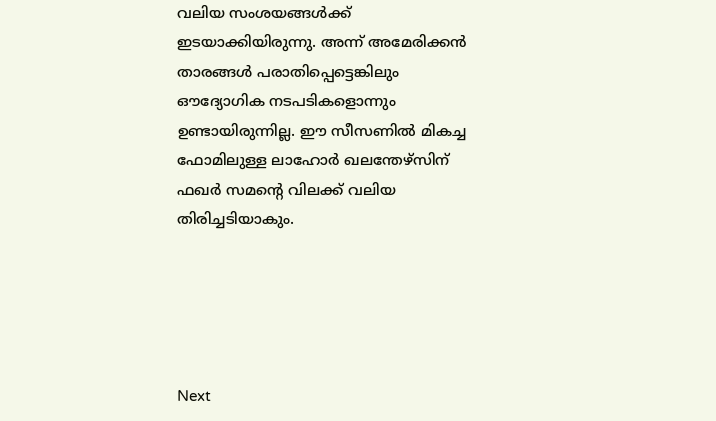വലിയ സംശയങ്ങള്‍ക്ക് ഇടയാക്കിയിരുന്നു. അന്ന് അമേരിക്കന്‍ താരങ്ങള്‍ പരാതിപ്പെട്ടെങ്കിലും ഔദ്യോഗിക നടപടികളൊന്നും ഉണ്ടായിരുന്നില്ല. ഈ സീസണില്‍ മികച്ച ഫോമിലുള്ള ലാഹോര്‍ ഖലന്തേഴ്‌സിന് ഫഖര്‍ സമന്റെ വിലക്ക് വലിയ തിരിച്ചടിയാകും.





Next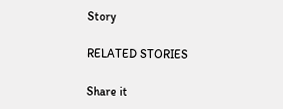Story

RELATED STORIES

Share it